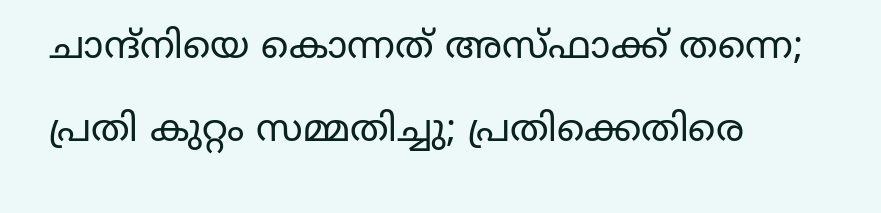ചാന്ദ്നിയെ കൊന്നത് അസ്ഫാക്ക് തന്നെ;  പ്രതി കുറ്റം സമ്മതിച്ചു; പ്രതിക്കെതിരെ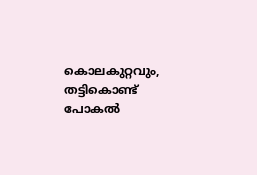കൊലകുറ്റവും, തട്ടികൊണ്ട് പോകൽ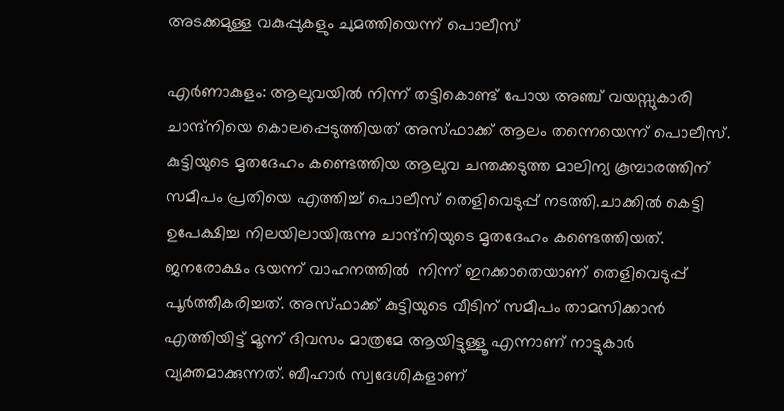അടക്കമുള്ള വകുപ്പുകളും ചുമത്തിയെന്ന് പൊലീസ്

എർണാകുളം: ആലുവയിൽ നിന്ന് തട്ടികൊണ്ട് പോയ അഞ്ച് വയസ്സുകാരി ചാന്ദ്നിയെ കൊലപ്പെടുത്തിയത് അസ്ഫാക്ക് ആലം തന്നെയെന്ന് പൊലീസ്. കുട്ടിയുടെ മൃതദേഹം കണ്ടെത്തിയ ആലുവ ചന്തക്കടുത്ത മാലിന്യ കൂമ്പാരത്തിന് സമീപം പ്രതിയെ എത്തിച്ച് പൊലീസ് തെളിവെടുപ്പ് നടത്തി.ചാക്കിൽ കെട്ടി ഉപേക്ഷിച്ച നിലയിലായിരുന്നു ചാന്ദ്നിയുടെ മൃതദേഹം കണ്ടെത്തിയത്. ജനരോക്ഷം ഭയന്ന് വാഹനത്തിൽ  നിന്ന് ഇറക്കാതെയാണ് തെളിവെടുപ്പ് പൂർത്തീകരിച്ചത്. അസ്ഫാക്ക് കുട്ടിയുടെ വീടിന് സമീപം താമസിക്കാൻ എത്തിയിട്ട് മൂന്ന് ദിവസം മാത്രമേ ആയിട്ടുള്ളൂ എന്നാണ് നാട്ടുകാർ വ്യക്തമാക്കുന്നത്. ബീഹാർ സ്വദേശികളാണ്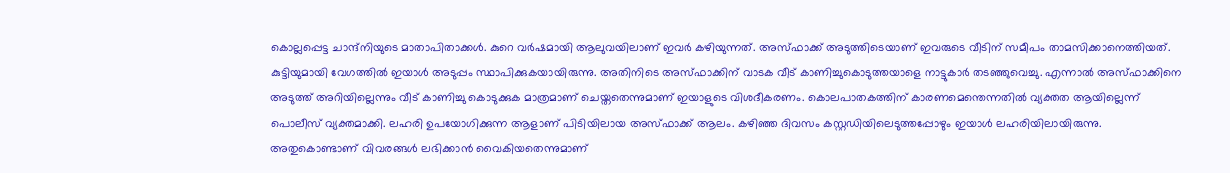കൊല്ലപ്പെട്ട ചാന്ദ്നിയുടെ മാതാപിതാക്കൾ. കുറെ വർഷമായി ആലുവയിലാണ് ഇവർ കഴിയുന്നത്. അസ്ഫാക്ക് അടുത്തിടെയാണ് ഇവരുടെ വീടിന് സമീപം താമസിക്കാനെത്തിയത്. കുട്ടിയുമായി വേഗത്തിൽ ഇയാൾ അടുപ്പം സ്ഥാപിക്കുകയായിരുന്നു. അതിനിടെ അസ്ഫാക്കിന് വാടക വീട് കാണിച്ചുകൊടുത്തയാളെ നാട്ടുകാർ തടഞ്ഞുവെച്ചു. എന്നാൽ അസ്ഫാക്കിനെ അടുത്ത് അറിയില്ലെന്നും വീട് കാണിച്ചു കൊടുക്കുക മാത്രമാണ് ചെയ്തതെന്നുമാണ് ഇയാളുടെ വിശദീകരണം. കൊലപാതകത്തിന് കാരണമെന്തെന്നതിൽ വ്യക്തത ആയില്ലെന്ന് പൊലീസ് വ്യക്തമാക്കി. ലഹരി ഉപയോഗിക്കുന്ന ആളാണ് പിടിയിലായ അസ്ഫാക്ക് ആലം. കഴിഞ്ഞ ദിവസം കസ്റ്റ‍ഡിയിലെടുത്തപ്പോഴും ഇയാൾ ലഹരിയിലായിരുന്നു. അതുകൊണ്ടാണ് വിവരങ്ങൾ ലഭിക്കാൻ വൈകിയതെന്നുമാണ്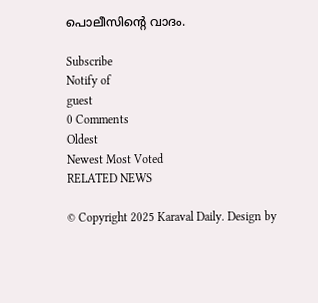പൊലീസിന്‍റെ വാദം.

Subscribe
Notify of
guest
0 Comments
Oldest
Newest Most Voted
RELATED NEWS

© Copyright 2025 Karaval Daily. Design by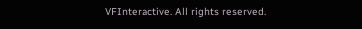VFInteractive. All rights reserved.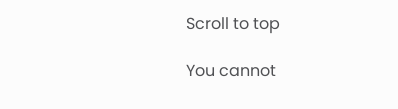Scroll to top

You cannot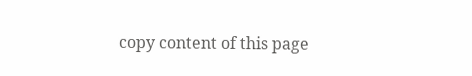copy content of this page